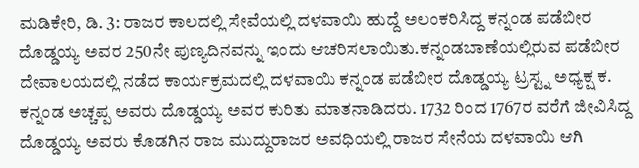ಮಡಿಕೇರಿ, ಡಿ. 3: ರಾಜರ ಕಾಲದಲ್ಲಿ ಸೇವೆಯಲ್ಲಿ ದಳವಾಯಿ ಹುದ್ದೆ ಅಲಂಕರಿಸಿದ್ದ ಕನ್ನಂಡ ಪಡೆಬೀರ ದೊಡ್ಡಯ್ಯ ಅವರ 250ನೇ ಪುಣ್ಯದಿನವನ್ನು ಇಂದು ಆಚರಿಸಲಾಯಿತು.ಕನ್ನಂಡಬಾಣೆಯಲ್ಲಿರುವ ಪಡೆಬೀರ ದೇವಾಲಯದಲ್ಲಿ ನಡೆದ ಕಾರ್ಯಕ್ರಮದಲ್ಲಿ ದಳವಾಯಿ ಕನ್ನಂಡ ಪಡೆಬೀರ ದೊಡ್ಡಯ್ಯ ಟ್ರಸ್ಟ್ನ ಅಧ್ಯಕ್ಷ ಕ. ಕನ್ನಂಡ ಅಚ್ಚಪ್ಪ ಅವರು ದೊಡ್ಡಯ್ಯ ಅವರ ಕುರಿತು ಮಾತನಾಡಿದರು. 1732 ರಿಂದ 1767ರ ವರೆಗೆ ಜೀವಿಸಿದ್ದ ದೊಡ್ಡಯ್ಯ ಅವರು ಕೊಡಗಿನ ರಾಜ ಮುದ್ದುರಾಜರ ಅವಧಿಯಲ್ಲಿ ರಾಜರ ಸೇನೆಯ ದಳವಾಯಿ ಆಗಿ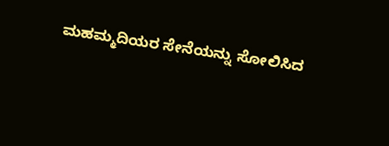ಮಹಮ್ಮದಿಯರ ಸೇನೆಯನ್ನು ಸೋಲಿಸಿದ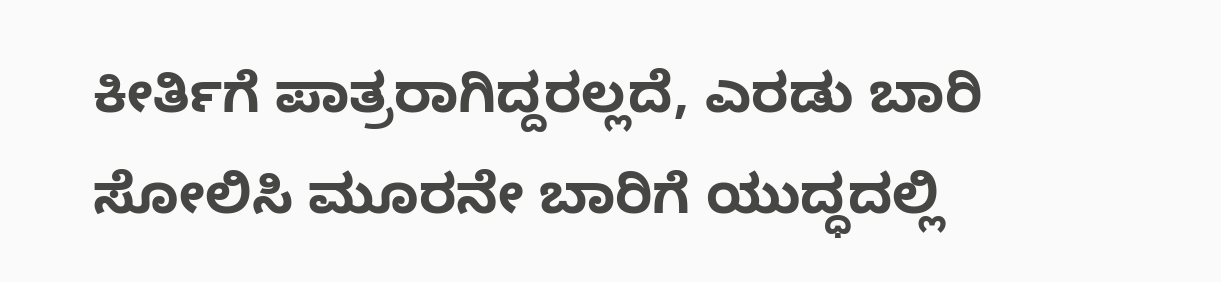ಕೀರ್ತಿಗೆ ಪಾತ್ರರಾಗಿದ್ದರಲ್ಲದೆ, ಎರಡು ಬಾರಿ ಸೋಲಿಸಿ ಮೂರನೇ ಬಾರಿಗೆ ಯುದ್ಧದಲ್ಲಿ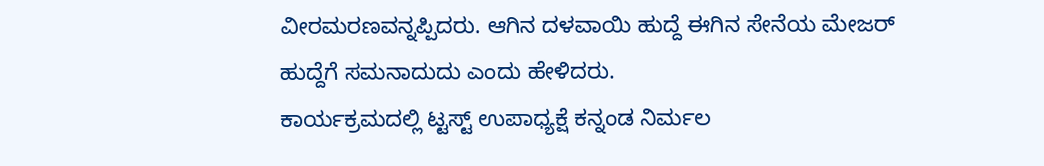ವೀರಮರಣವನ್ನಪ್ಪಿದರು. ಆಗಿನ ದಳವಾಯಿ ಹುದ್ದೆ ಈಗಿನ ಸೇನೆಯ ಮೇಜರ್ ಹುದ್ದೆಗೆ ಸಮನಾದುದು ಎಂದು ಹೇಳಿದರು.
ಕಾರ್ಯಕ್ರಮದಲ್ಲಿ ಟ್ಟಸ್ಟ್ ಉಪಾಧ್ಯಕ್ಷೆ ಕನ್ನಂಡ ನಿರ್ಮಲ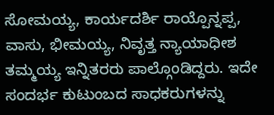ಸೋಮಯ್ಯ, ಕಾರ್ಯದರ್ಶಿ ರಾಯ್ಪೊನ್ನಪ್ಪ, ವಾಸು, ಭೀಮಯ್ಯ, ನಿವೃತ್ತ ನ್ಯಾಯಾಧೀಶ ತಮ್ಮಯ್ಯ ಇನ್ನಿತರರು ಪಾಲ್ಗೊಂಡಿದ್ದರು. ಇದೇ ಸಂದರ್ಭ ಕುಟುಂಬದ ಸಾಧಕರುಗಳನ್ನು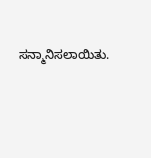ಸನ್ಮಾನಿಸಲಾಯಿತು.